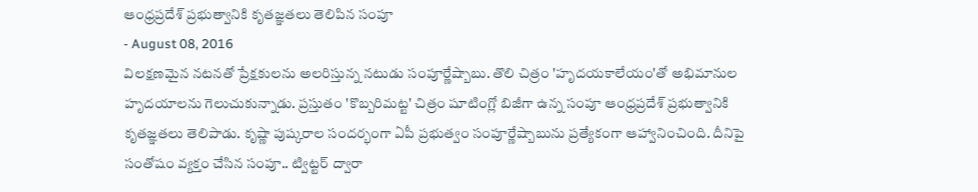ఆంధ్రప్రదేశ్ ప్రభుత్వానికి కృతజ్ఞతలు తెలిపిన సంపూ
- August 08, 2016
విలక్షణమైన నటనతో ప్రేక్షకులను అలరిస్తున్న నటుడు సంపూర్ణేష్బాబు. తొలి చిత్రం 'హృదయకాలేయం'తో అభిమానుల హృదయాలను గెలుచుకున్నాడు. ప్రస్తుతం 'కొబ్బరిమట్ట' చిత్రం షూటింగ్లో బిజీగా ఉన్న సంపూ ఆంధ్రప్రదేశ్ ప్రభుత్వానికి కృతజ్ఞతలు తెలిపాడు. కృష్ణా పుష్కరాల సందర్భంగా ఏపీ ప్రభుత్వం సంపూర్ణేష్బాబును ప్రత్యేకంగా ఆహ్వానించింది. దీనిపై సంతోషం వ్యక్తం చేసిన సంపూ.. ట్విట్టర్ ద్వారా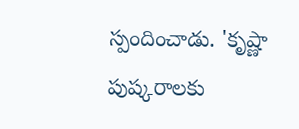స్పందించాడు. 'కృష్ణా పుష్కరాలకు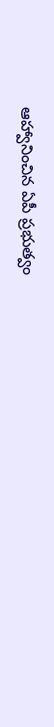ఆహ్వానించిన ఏపీ ప్రభుత్వం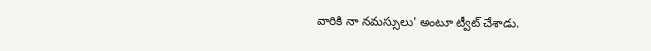వారికి నా నమస్సులు' అంటూ ట్వీట్ చేశాడు.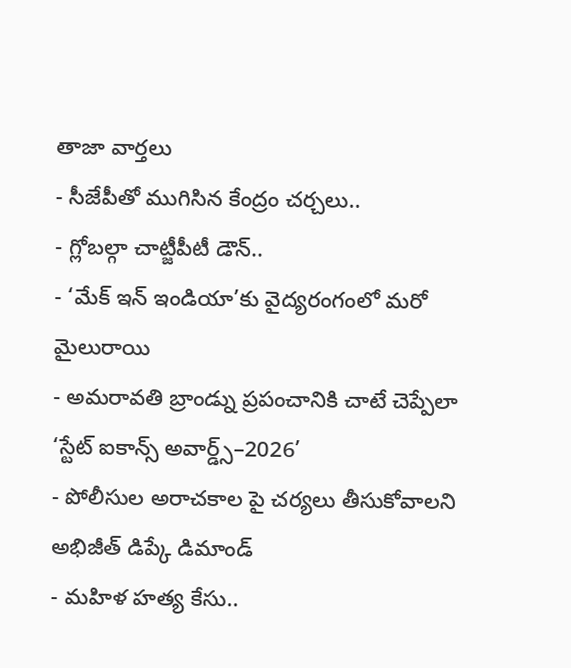తాజా వార్తలు
- సీజేపీతో ముగిసిన కేంద్రం చర్చలు..
- గ్లోబల్గా చాట్జీపీటీ డౌన్..
- ‘మేక్ ఇన్ ఇండియా’కు వైద్యరంగంలో మరో మైలురాయి
- అమరావతి బ్రాండ్ను ప్రపంచానికి చాటే చెప్పేలా ‘స్టేట్ ఐకాన్స్ అవార్డ్స్–2026’
- పోలీసుల అరాచకాల పై చర్యలు తీసుకోవాలని అభిజీత్ డిప్కే డిమాండ్
- మహిళ హత్య కేసు..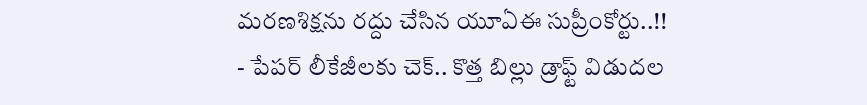మరణశిక్షను రద్దు చేసిన యూఏఈ సుప్రీంకోర్టు..!!
- పేపర్ లీకేజీలకు చెక్.. కొత్త బిల్లు డ్రాఫ్ట్ విడుదల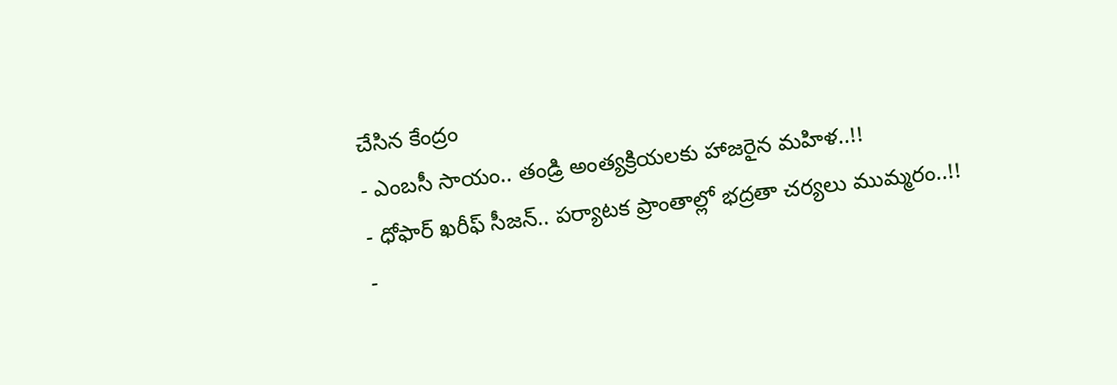చేసిన కేంద్రం
- ఎంబసీ సాయం.. తండ్రి అంత్యక్రియలకు హాజరైన మహిళ..!!
- ధోఫార్ ఖరీఫ్ సీజన్.. పర్యాటక ప్రాంతాల్లో భద్రతా చర్యలు ముమ్మరం..!!
-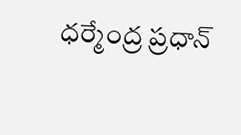ధర్మేంద్ర ప్రధాన్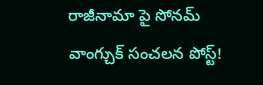రాజీనామా పై సోనమ్ వాంగ్చుక్ సంచలన పోస్ట్!